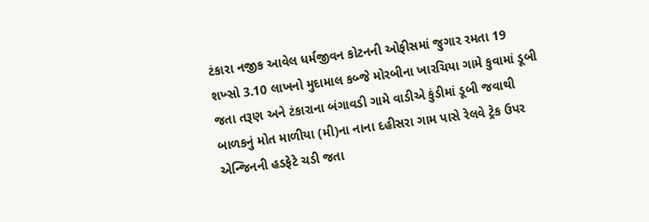ટંકારા નજીક આવેલ ધર્મજીવન કોટનની ઓફીસમાં જુગાર રમતા 19 શખ્સો 3.10 લાખનો મુદામાલ કબ્જે મોરબીના ખારચિયા ગામે કુવામાં ડૂબી જતા તરૂણ અને ટંકારાના બંગાવડી ગામે વાડીએ કુંડીમાં ડૂબી જવાથી બાળકનું મોત માળીયા (મી)ના નાના દહીસરા ગામ પાસે રેલવે ટ્રેક ઉપર એન્જિનની હડફેટે ચડી જતા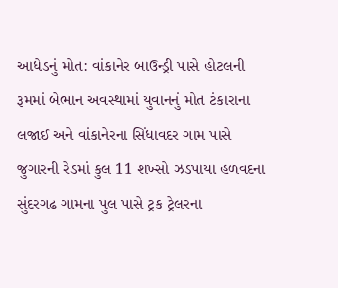આધેડનું મોત: વાંકાનેર બાઉન્ડ્રી પાસે હોટલની રૂમમાં બેભાન અવસ્થામાં યુવાનનું મોત ટંકારાના લજાઈ અને વાંકાનેરના સિંધાવદર ગામ પાસે જુગારની રેડમાં કુલ 11 શખ્સો ઝડપાયા હળવદના સુંદરગઢ ગામના પુલ પાસે ટ્રક ટ્રેલરના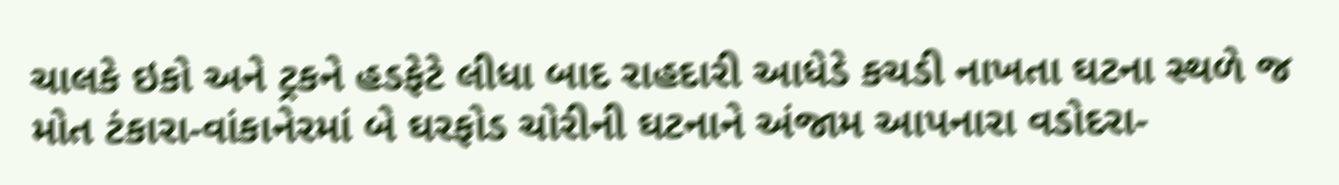ચાલકે ઇકો અને ટ્રકને હડફેટે લીધા બાદ રાહદારી આધેડે કચડી નાખતા ઘટના સ્થળે જ મોત ટંકારા-વાંકાનેરમાં બે ઘરફોડ ચોરીની ઘટનાને અંજામ આપનારા વડોદરા-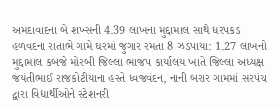અમદાવાદના બે શખ્સની 4.39 લાખના મુદ્દામાલ સાથે ધરપકડ હળવદના રાતાભે ગામે ઘરમાં જુગાર રમતા 8 ઝડપાયા: 1.27 લાખનો મુદ્દામાલ કબજે મોરબી જિલ્લા ભાજપ કાર્યાલય ખાતે જિલ્લા અધ્યક્ષ જયંતીભાઈ રાજકોટીયાના હસ્તે ધ્વજવંદન, નાની બરાર ગામમાં સરપંચ દ્વારા વિદ્યાર્થીઓને સ્ટેશનરી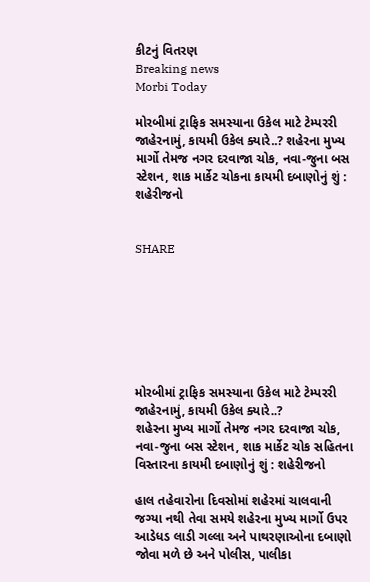કીટનું વિતરણ
Breaking news
Morbi Today

મોરબીમાં ટ્રાફિક સમસ્યાના ઉકેલ માટે ટેમ્પરરી જાહેરનામું, કાયમી ઉકેલ ક્યારે..? શહેરના મુખ્ય માર્ગો તેમજ નગર દરવાજા ચોક, નવા-જુના બસ સ્ટેશન, શાક માર્કેટ ચોકના કાયમી દબાણોનું શું : શહેરીજનો


SHARE







મોરબીમાં ટ્રાફિક સમસ્યાના ઉકેલ માટે ટેમ્પરરી જાહેરનામું, કાયમી ઉકેલ ક્યારે..?
શહેરના મુખ્ય માર્ગો તેમજ નગર દરવાજા ચોક, નવા-જુના બસ સ્ટેશન, શાક માર્કેટ ચોક સહિતના વિસ્તારના કાયમી દબાણોનું શું : શહેરીજનો

હાલ તહેવારોના દિવસોમાં શહેરમાં ચાલવાની જગ્યા નથી તેવા સમયે શહેરના મુખ્ય માર્ગો ઉપર આડેધડ લાડી ગલ્લા અને પાથરણાઓના દબાણો જોવા મળે છે અને પોલીસ, પાલીકા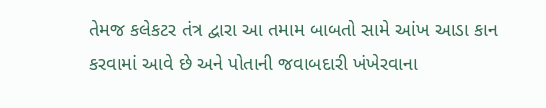તેમજ કલેકટર તંત્ર દ્વારા આ તમામ બાબતો સામે આંખ આડા કાન કરવામાં આવે છે અને પોતાની જવાબદારી ખંખેરવાના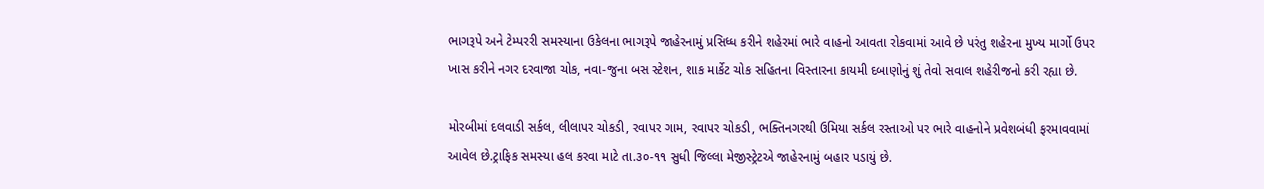ભાગરૂપે અને ટેમ્પરરી સમસ્યાના ઉકેલના ભાગરૂપે જાહેરનામું પ્રસિધ્ધ કરીને શહેરમાં ભારે વાહનો આવતા રોકવામાં આવે છે પરંતુ શહેરના મુખ્ય માર્ગો ઉપર ખાસ કરીને નગર દરવાજા ચોક, નવા-જુના બસ સ્ટેશન, શાક માર્કેટ ચોક સહિતના વિસ્તારના કાયમી દબાણોનું શું તેવો સવાલ શહેરીજનો કરી રહ્યા છે.

મોરબીમાં દલવાડી સર્કલ, લીલાપર ચોકડી, રવાપર ગામ, રવાપર ચોકડી, ભક્તિનગરથી ઉમિયા સર્કલ રસ્તાઓ પર ભારે વાહનોને પ્રવેશબંધી ફરમાવવામાં આવેલ છે.ટ્રાફિક સમસ્યા હલ કરવા માટે તા.૩૦-૧૧ સુધી જિલ્લા મેજીસ્ટ્રેટએ જાહેરનામું બહાર પડાયું છે.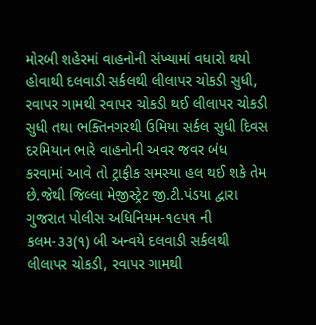મોરબી શહેરમાં વાહનોની સંખ્યામાં વધારો થયો હોવાથી દલવાડી સર્કલથી લીલાપર ચોકડી સુધી, રવાપર ગામથી રવાપર ચોકડી થઈ લીલાપર ચોકડી સુધી તથા ભક્તિનગરથી ઉમિયા સર્કલ સુધી દિવસ દરમિયાન ભારે વાહનોની અવર જવર બંધ કરવામાં આવે તો ટ્રાફીક સમસ્યા હલ થઈ શકે તેમ છે.જેથી જિલ્લા મેજીસ્ટ્રેટ જી.ટી.પંડયા દ્વારા ગુજરાત પોલીસ અધિનિયમ-૧૯૫૧ ની કલમ-૩૩(૧) બી અન્વયે દલવાડી સર્કલથી લીલાપર ચોકડી, રવાપર ગામથી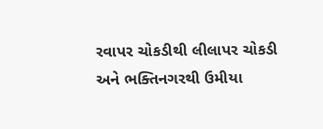રવાપર ચોકડીથી લીલાપર ચોકડી અને ભક્તિનગરથી ઉમીયા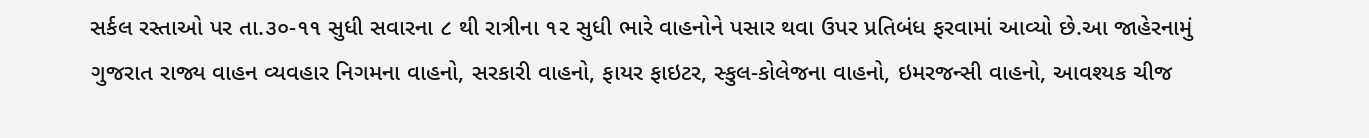સર્કલ રસ્તાઓ પર તા.૩૦-૧૧ સુધી સવારના ૮ થી રાત્રીના ૧૨ સુધી ભારે વાહનોને પસાર થવા ઉપર પ્રતિબંધ ફરવામાં આવ્યો છે.આ જાહેરનામું ગુજરાત રાજ્ય વાહન વ્યવહાર નિગમના વાહનો, સરકારી વાહનો, ફાયર ફાઇટર, સ્કુલ-કોલેજના વાહનો, ઇમરજન્સી વાહનો, આવશ્યક ચીજ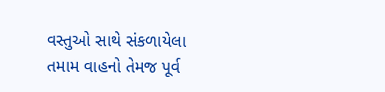વસ્તુઓ સાથે સંકળાયેલા તમામ વાહનો તેમજ પૂર્વ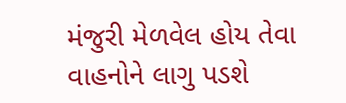મંજુરી મેળવેલ હોય તેવા વાહનોને લાગુ પડશે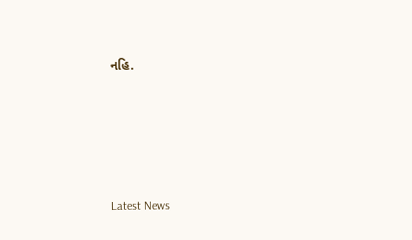નહિ.






Latest News